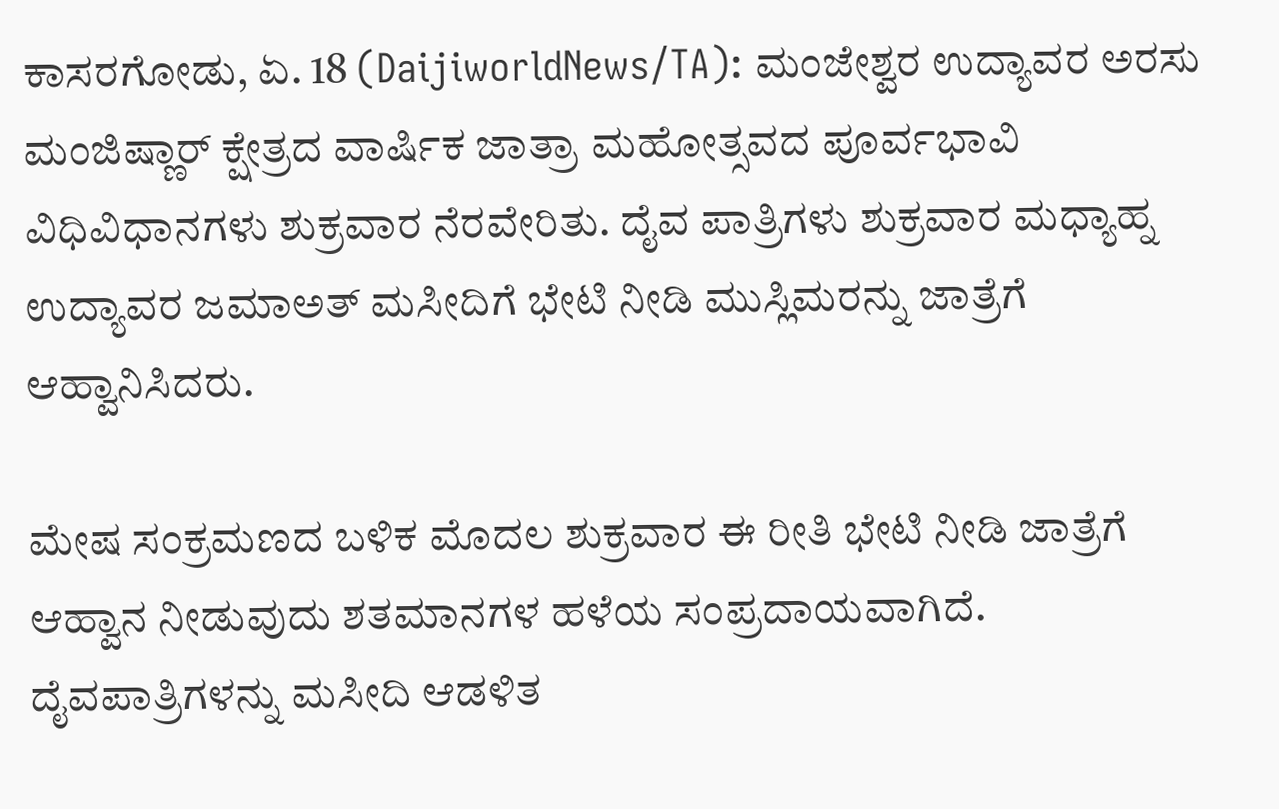ಕಾಸರಗೋಡು, ಏ. 18 (DaijiworldNews/TA): ಮಂಜೇಶ್ವರ ಉದ್ಯಾವರ ಅರಸು ಮಂಜಿಷ್ಣಾರ್ ಕ್ಷೇತ್ರದ ವಾರ್ಷಿಕ ಜಾತ್ರಾ ಮಹೋತ್ಸವದ ಪೂರ್ವಭಾವಿ ವಿಧಿವಿಧಾನಗಳು ಶುಕ್ರವಾರ ನೆರವೇರಿತು. ದೈವ ಪಾತ್ರಿಗಳು ಶುಕ್ರವಾರ ಮಧ್ಯಾಹ್ನ ಉದ್ಯಾವರ ಜಮಾಅತ್ ಮಸೀದಿಗೆ ಭೇಟಿ ನೀಡಿ ಮುಸ್ಲಿಮರನ್ನು ಜಾತ್ರೆಗೆ ಆಹ್ವಾನಿಸಿದರು.

ಮೇಷ ಸಂಕ್ರಮಣದ ಬಳಿಕ ಮೊದಲ ಶುಕ್ರವಾರ ಈ ರೀತಿ ಭೇಟಿ ನೀಡಿ ಜಾತ್ರೆಗೆ ಆಹ್ವಾನ ನೀಡುವುದು ಶತಮಾನಗಳ ಹಳೆಯ ಸಂಪ್ರದಾಯವಾಗಿದೆ. ದೈವಪಾತ್ರಿಗಳನ್ನು ಮಸೀದಿ ಆಡಳಿತ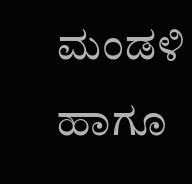ಮಂಡಳಿ ಹಾಗೂ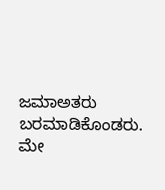ಜಮಾಅತರು ಬರಮಾಡಿಕೊಂಡರು. ಮೇ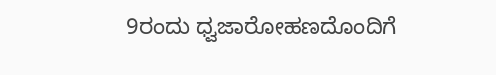9ರಂದು ಧ್ವಜಾರೋಹಣದೊಂದಿಗೆ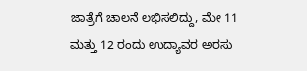ಜಾತ್ರೆಗೆ ಚಾಲನೆ ಲಭಿಸಲಿದ್ದು, ಮೇ 11 ಮತ್ತು 12 ರಂದು ಉದ್ಯಾವರ ಅರಸು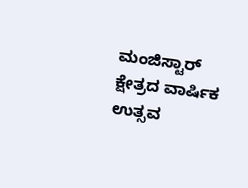ಮಂಜಿಸ್ಟಾರ್ ಕ್ಷೇತ್ರದ ವಾರ್ಷಿಕ ಉತ್ಸವ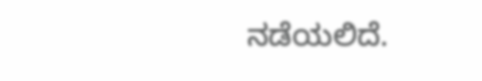ನಡೆಯಲಿದೆ.